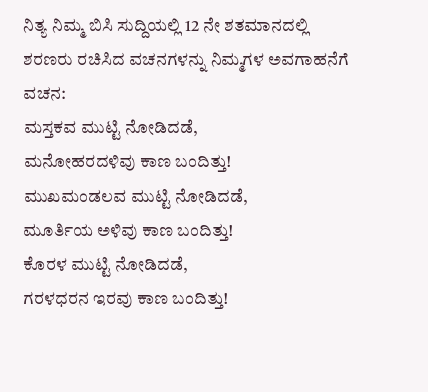ನಿತ್ಯ ನಿಮ್ಮ ಬಿಸಿ ಸುದ್ದಿಯಲ್ಲಿ 12 ನೇ ಶತಮಾನದಲ್ಲಿ ಶರಣರು ರಚಿಸಿದ ವಚನಗಳನ್ನು ನಿಮ್ಮಗಳ ಅವಗಾಹನೆಗೆ
ವಚನ:
ಮಸ್ತಕವ ಮುಟ್ಟಿ ನೋಡಿದಡೆ,
ಮನೋಹರದಳಿವು ಕಾಣ ಬಂದಿತ್ತು!
ಮುಖಮಂಡಲವ ಮುಟ್ಟಿ ನೋಡಿದಡೆ,
ಮೂರ್ತಿಯ ಅಳಿವು ಕಾಣ ಬಂದಿತ್ತು!
ಕೊರಳ ಮುಟ್ಟಿ ನೋಡಿದಡೆ,
ಗರಳಧರನ ಇರವು ಕಾಣ ಬಂದಿತ್ತು!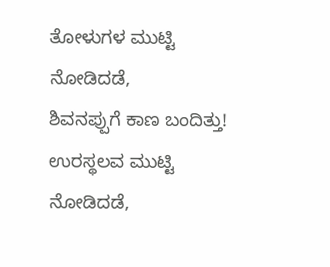ತೋಳುಗಳ ಮುಟ್ಟಿ ನೋಡಿದಡೆ,
ಶಿವನಪ್ಪುಗೆ ಕಾಣ ಬಂದಿತ್ತು!
ಉರಸ್ಥಲವ ಮುಟ್ಟಿ ನೋಡಿದಡೆ,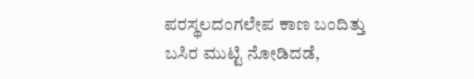ಪರಸ್ಥಲದಂಗಲೇಪ ಕಾಣ ಬಂದಿತ್ತು
ಬಸಿರ ಮುಟ್ಟಿ ನೋಡಿದಡೆ,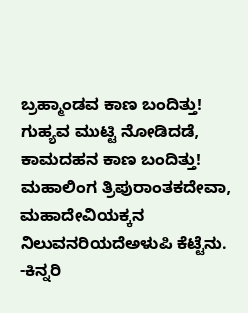ಬ್ರಹ್ಮಾಂಡವ ಕಾಣ ಬಂದಿತ್ತು!
ಗುಹ್ಯವ ಮುಟ್ಟಿ ನೋಡಿದಡೆ,
ಕಾಮದಹನ ಕಾಣ ಬಂದಿತ್ತು!
ಮಹಾಲಿಂಗ ತ್ರಿಪುರಾಂತಕದೇವಾ,
ಮಹಾದೇವಿಯಕ್ಕನ ನಿಲುವನರಿಯದೆಅಳುಪಿ ಕೆಟ್ಟೆನು.
-ಕಿನ್ನರಿ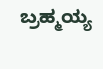ಬ್ರಹ್ಮಯ್ಯ